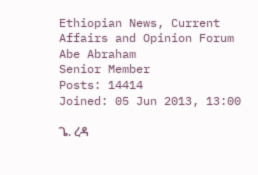Ethiopian News, Current Affairs and Opinion Forum
Abe Abraham
Senior Member
Posts: 14414
Joined: 05 Jun 2013, 13:00

ጌ. ረዳ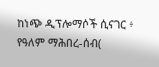ከነጭ ዲፕሎማሶች ሲናገር ፥ የዓለም ማሕበረ-ሰብ(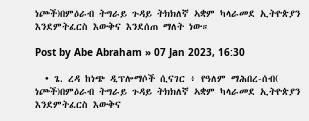ነጮች)በምዕራብ ትግራይ ጉዳይ ትክክለኛ ኣቋም ካላራመደ ኢትዮጵያን እንደምትፈርስ እውቅና እንደሰጠ ማለት ነው።

Post by Abe Abraham » 07 Jan 2023, 16:30

  • ጌ. ረዳ ከነጭ ዲፕሎማሶች ሲናገር ፥ የዓለም ማሕበረ-ሰብ( ነጮች)በምዕራብ ትግራይ ጉዳይ ትክክለኛ ኣቋም ካላራመደ ኢትዮጵያን እንደምትፈርስ እውቅና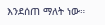እንደሰጠ ማለት ነው።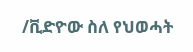/ቪድዮው ስለ የህወሓት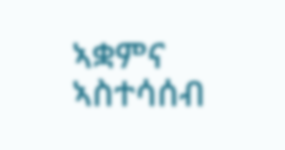ኣቋምና ኣስተሳሰብ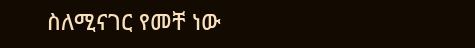ስለሚናገር የመቸ ነው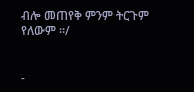ብሎ መጠየቅ ምንም ትርጉም የለውም ።/


-